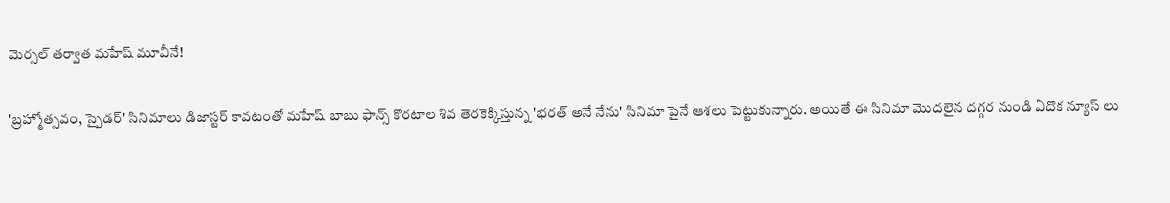మెర్సల్ తర్వాత మహేష్ మూవీనే!

'బ్రహ్మోత్సవం, స్పైడర్' సినిమాలు డిజాస్టర్ కావటంతో మహేష్ బాబు ఫాన్స్ కొరటాల శివ తెరకెక్కిస్తున్న 'భరత్ అనే నేను' సినిమా పైనే ఆశలు పెట్టుకున్నారు. అయితే ఈ సినిమా మొదలైన దగ్గర నుండి ఏదొక న్యూస్ లు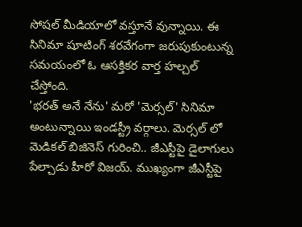సోషల్ మీడియాలో వస్తూనే వున్నాయి. ఈ సినిమా షూటింగ్ శరవేగంగా జరుపుకుంటున్న సమయంలో ఓ ఆసక్తికర వార్త హల్చల్ చేస్తోంది.
'భరత్ అనే నేను' మరో 'మెర్సల్' సినిమా అంటున్నాయి ఇండస్ట్రీ వర్గాలు. మెర్సల్ లో మెడికల్ బిజినెస్ గురించి.. జీఎస్టీపై డైలాగులు పేల్చాడు హీరో విజయ్. ముఖ్యంగా జీఎస్టీపై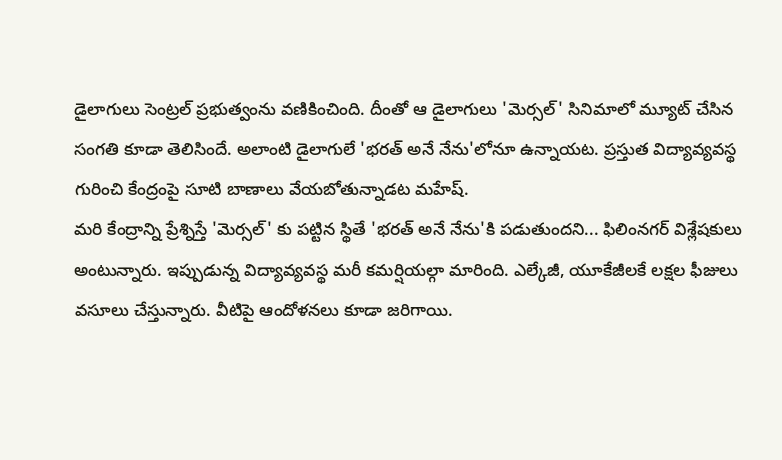డైలాగులు సెంట్రల్ ప్రభుత్వంను వణికించింది. దీంతో ఆ డైలాగులు 'మెర్సల్' సినిమాలో మ్యూట్ చేసిన సంగతి కూడా తెలిసిందే. అలాంటి డైలాగులే 'భరత్ అనే నేను'లోనూ ఉన్నాయట. ప్రస్తుత విద్యావ్యవస్థ గురించి కేంద్రంపై సూటి బాణాలు వేయబోతున్నాడట మహేష్.
మరి కేంద్రాన్ని ప్రేశ్నిస్తే 'మెర్సల్' కు పట్టిన స్థితే 'భరత్ అనే నేను'కి పడుతుందని... ఫిలింనగర్ విశ్లేషకులు అంటున్నారు. ఇప్పుడున్న విద్యావ్యవస్థ మరీ కమర్షియల్గా మారింది. ఎల్కేజీ, యూకేజీలకే లక్షల ఫీజులు వసూలు చేస్తున్నారు. వీటిపై ఆందోళనలు కూడా జరిగాయి.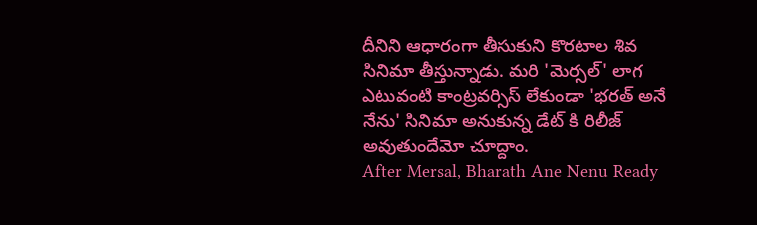దీనిని ఆధారంగా తీసుకుని కొరటాల శివ సినిమా తీస్తున్నాడు. మరి 'మెర్సల్' లాగ ఎటువంటి కాంట్రవర్సిస్ లేకుండా 'భరత్ అనే నేను' సినిమా అనుకున్న డేట్ కి రిలీజ్ అవుతుందేమో చూద్దాం.
After Mersal, Bharath Ane Nenu Ready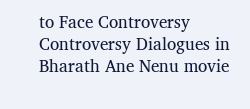to Face Controversy
Controversy Dialogues in Bharath Ane Nenu movie